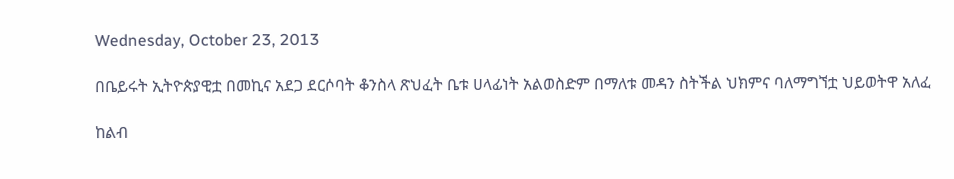Wednesday, October 23, 2013

በቤይሩት ኢትዮጵያዊቷ በመኪና አደጋ ደርሶባት ቆንስላ ጽህፈት ቤቱ ሀላፊነት አልወስድም በማለቱ መዳን ስትችል ህክምና ባለማግኘቷ ህይወትዋ አለፈ

ከልብ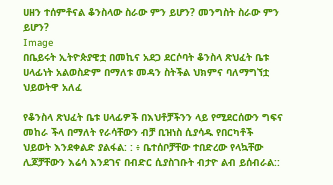ሀዘን ተሰምቶናል ቆንስላው ስራው ምን ይሆን? መንግስት ስራው ምን ይሆን?
Image
በቤይሩት ኢትዮጵያዊቷ በመኪና አደጋ ደርሶባት ቆንስላ ጽህፈት ቤቱ ሀላፊነት አልወስድም በማለቱ መዳን ስትችል ህክምና ባለማግኘቷ ህይወትዋ አለፈ

የቆንስላ ጽህፈት ቤቱ ሀላፊዎች በእህቶቻችንን ላይ የሚደርሰውን ግፍና መከራ ችላ በማለት የራሳቸውን ብቻ ቢዝነስ ሲያሳዱ የበርካቶች ህይወት እንደቀልድ ያልፋል: : ፥ ቤተሰቦቻቸው ተበድረው የላኳቸው ሊጆቻቸውን እሬሳ እንደገና በብድር ሲያስገቡት ብታዮ ልብ ይሰብራል::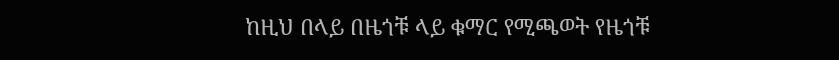ከዚህ በላይ በዜጎቹ ላይ ቁማር የሚጫወት የዜጎቹ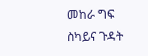መከራ ግፍ ስካይና ጉዳት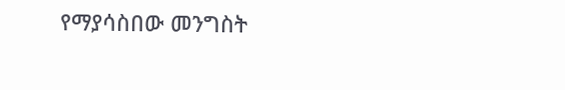የማያሳስበው መንግስት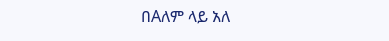በAለም ላይ አለ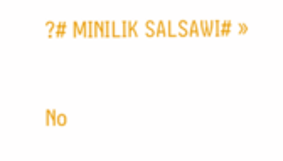?# MINILIK SALSAWI# »

No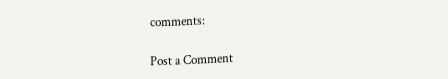comments:

Post a Comment